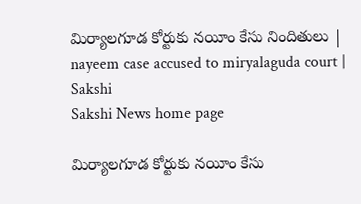మిర్యాలగూడ కోర్టుకు నయీం కేసు నిందితులు | nayeem case accused to miryalaguda court | Sakshi
Sakshi News home page

మిర్యాలగూడ కోర్టుకు నయీం కేసు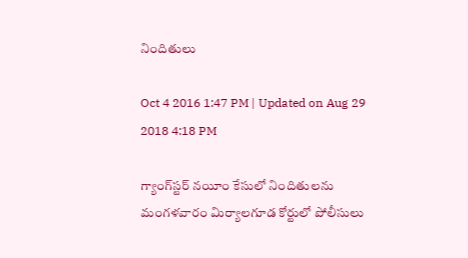నిందితులు

Oct 4 2016 1:47 PM | Updated on Aug 29 2018 4:18 PM

గ్యాంగ్‌స్టర్ నయీం కేసులో నిందితులను మంగళవారం మిర్యాలగూడ కోర్టులో పోలీసులు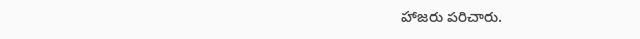హాజరు పరిచారు.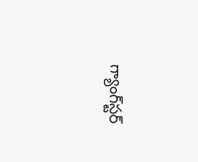గ్యాంగ్‌స్టర్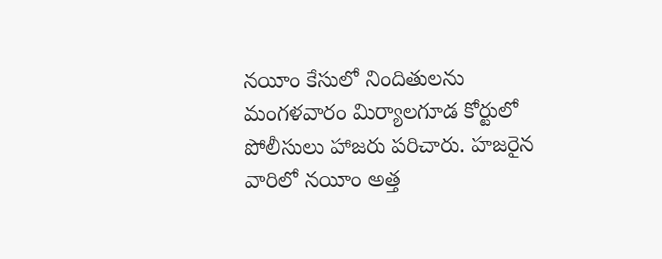నయీం కేసులో నిందితులను మంగళవారం మిర్యాలగూడ కోర్టులో పోలీసులు హాజరు పరిచారు. హజరైన వారిలో నయీం అత్త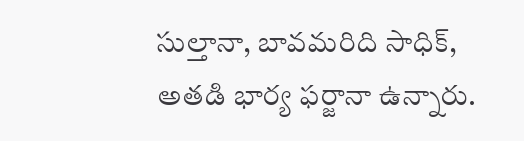సుల్తానా, బావమరిది సాధిక్, అతడి భార్య ఫర్జానా ఉన్నారు.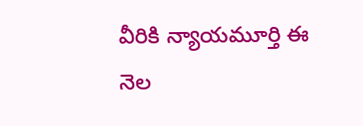వీరికి న్యాయమూర్తి ఈ నెల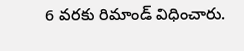6 వరకు రిమాండ్ విధించారు.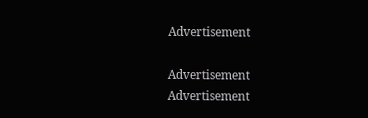Advertisement

Advertisement
Advertisement